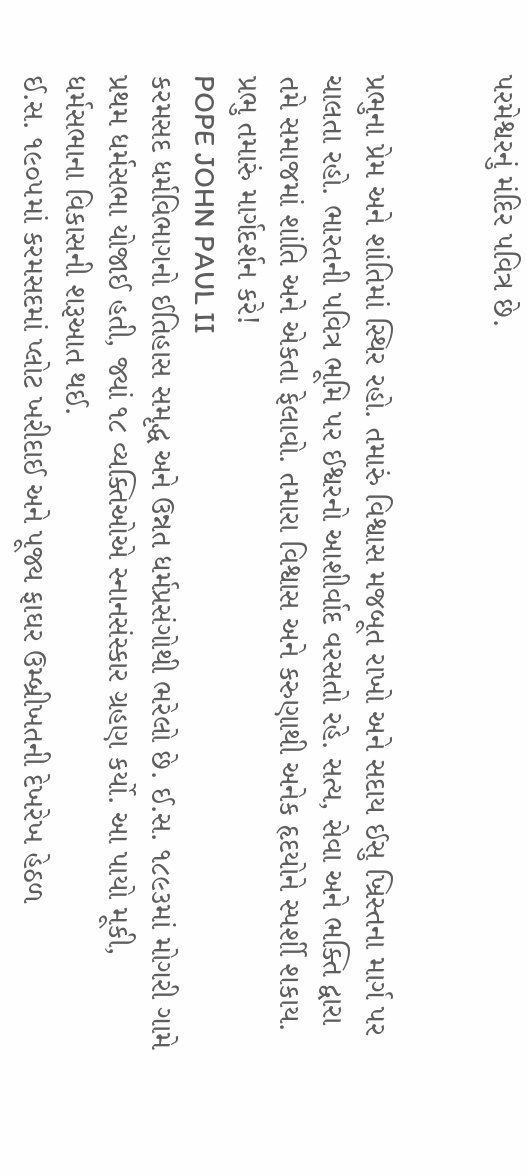પરમેશ્વરનું મંદિર પવિત્ર છે.


પ્રભુના પ્રેમ અને શાંતિમાં સ્થિર રહો. તમારું વિશ્વાસ મજબૂત રાખો અને સદાય ઈસુ ખ્રિસ્તના માર્ગ પર ચાલતા રહો. ભારતની પવિત્ર ભૂમિ પર ઈશ્વરનો આશીર્વાદ વરસતો રહે. સત્ય, સેવા અને ભક્તિ દ્વારા તમે સમાજમાં શાંતિ અને એકતા ફેલાવો. તમારા વિશ્વાસ અને કરુણાથી અનેક હૃદયોને સ્પર્શી શકાય. પ્રભુ તમારું માર્ગદર્શન કરે!
POPE JOHN PAUL II
કરમસદ ધર્મવિભાગનો ઈતિહાસ સમૃદ્ધ અને ઉન્નત ધર્મપ્રસંગોથી ભરેલો છે. ઈ.સ. ૧૮૯૩માં મોગરી ગામે પ્રથમ ધર્મસભા યોજાઈ હતી, જ્યાં ૧૮ વ્યક્તિઓએ સ્નાનસંસ્કાર ગ્રહણ કર્યો. આ પાયો મૂકી, ધર્મસભાના વિકાસની શરૂઆત થઈ.
ઈ.સ. ૧૯૦૫માં કરમસદમાં પ્લોટ ખરીદાઈ અને પૂજ્ય ફાઘર ઉમ્બ્રીખતની દેખરેખ હેઠળ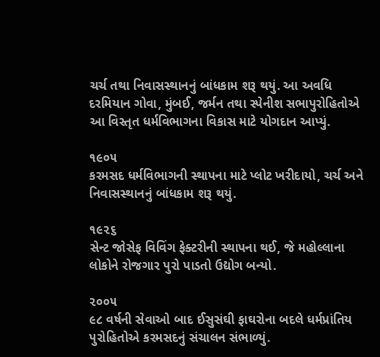ચર્ચ તથા નિવાસસ્થાનનું બાંધકામ શરૂ થયું. આ અવધિ દરમિયાન ગોવા, મુંબઈ, જર્મન તથા સ્પેનીશ સભાપુરોહિતોએ આ વિસ્તૃત ધર્મવિભાગના વિકાસ માટે યોગદાન આપ્યું.

૧૯૦૫
કરમસદ ધર્મવિભાગની સ્થાપના માટે પ્લોટ ખરીદાયો, ચર્ચ અને નિવાસસ્થાનનું બાંધકામ શરૂ થયું.

૧૯૨૬
સેન્ટ જોસેફ વિવિંગ ફેક્ટરીની સ્થાપના થઈ, જે મહોલ્લાના લોકોને રોજગાર પુરો પાડતો ઉદ્યોગ બન્યો.

૨૦૦૫
૯૮ વર્ષની સેવાઓ બાદ ઈસુસંઘી ફાઘરોના બદલે ધર્મપ્રાંતિય પુરોહિતોએ કરમસદનું સંચાલન સંભાળ્યું.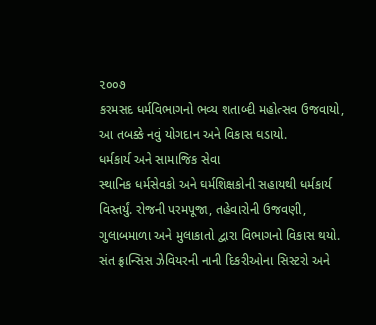૨૦૦૭
કરમસદ ધર્મવિભાગનો ભવ્ય શતાબ્દી મહોત્સવ ઉજવાયો, આ તબક્કે નવું યોગદાન અને વિકાસ ઘડાયો.
ધર્મકાર્ય અને સામાજિક સેવા
સ્થાનિક ધર્મસેવકો અને ઘર્મશિક્ષકોની સહાયથી ધર્મકાર્ય વિસ્તર્યું. રોજની પરમપૂજા, તહેવારોની ઉજવણી, ગુલાબમાળા અને મુલાકાતો દ્વારા વિભાગનો વિકાસ થયો.
સંત ફ્રાન્સિસ ઝેવિયરની નાની દિકરીઓના સિસ્ટરો અને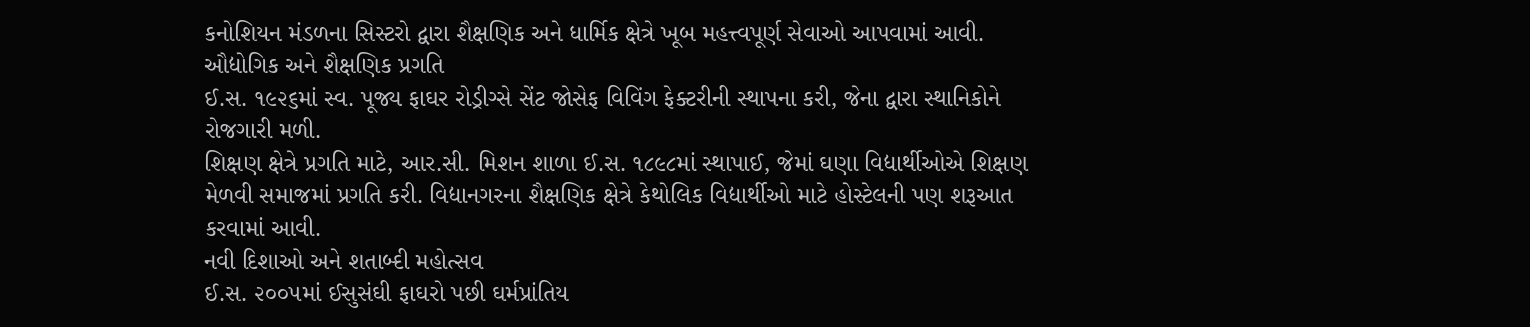કનોશિયન મંડળના સિસ્ટરો દ્વારા શૈક્ષણિક અને ધાર્મિક ક્ષેત્રે ખૂબ મહત્ત્વપૂર્ણ સેવાઓ આપવામાં આવી.
ઔદ્યોગિક અને શૈક્ષણિક પ્રગતિ
ઈ.સ. ૧૯૨૬માં સ્વ. પૂજ્ય ફાઘર રોડ્રીગ્સે સેંટ જોસેફ વિવિંગ ફેક્ટરીની સ્થાપના કરી, જેના દ્વારા સ્થાનિકોને રોજગારી મળી.
શિક્ષણ ક્ષેત્રે પ્રગતિ માટે, આર.સી. મિશન શાળા ઈ.સ. ૧૮૯૮માં સ્થાપાઈ, જેમાં ઘણા વિદ્યાર્થીઓએ શિક્ષણ મેળવી સમાજમાં પ્રગતિ કરી. વિદ્યાનગરના શૈક્ષણિક ક્ષેત્રે કેથોલિક વિદ્યાર્થીઓ માટે હોસ્ટેલની પણ શરૂઆત કરવામાં આવી.
નવી દિશાઓ અને શતાબ્દી મહોત્સવ
ઈ.સ. ૨૦૦૫માં ઈસુસંઘી ફાઘરો પછી ઘર્મપ્રાંતિય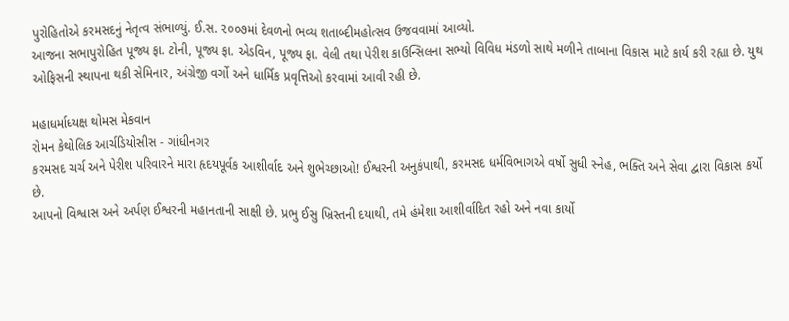પુરોહિતોએ કરમસદનું નેતૃત્વ સંભાળ્યું. ઈ.સ. ૨૦૦૭માં દેવળનો ભવ્ય શતાબ્દીમહોત્સવ ઉજવવામાં આવ્યો.
આજના સભાપુરોહિત પૂજ્ય ફા. ટોની, પૂજ્ય ફા. એડવિન, પૂજ્ય ફા. વેલી તથા પેરીશ કાઉન્સિલના સભ્યો વિવિધ મંડળો સાથે મળીને તાબાના વિકાસ માટે કાર્ય કરી રહ્યા છે. યુથ ઓફિસની સ્થાપના થકી સેમિનાર, અંગ્રેજી વર્ગો અને ધાર્મિક પ્રવૃત્તિઓ કરવામાં આવી રહી છે.

મહાધર્માધ્યક્ષ થોમસ મેકવાન
રોમન કેથોલિક આર્ચડિયોસીસ - ગાંધીનગર
કરમસદ ચર્ચ અને પેરીશ પરિવારને મારા હૃદયપૂર્વક આશીર્વાદ અને શુભેચ્છાઓ! ઈશ્વરની અનુકંપાથી, કરમસદ ધર્મવિભાગએ વર્ષો સુધી સ્નેહ, ભક્તિ અને સેવા દ્વારા વિકાસ કર્યો છે.
આપનો વિશ્વાસ અને અર્પણ ઈશ્વરની મહાનતાની સાક્ષી છે. પ્રભુ ઈસુ ખ્રિસ્તની દયાથી, તમે હંમેશા આશીર્વાદિત રહો અને નવા કાર્યો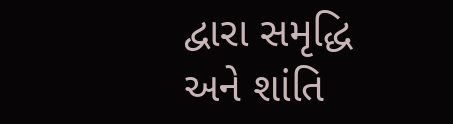દ્વારા સમૃદ્ધિ અને શાંતિ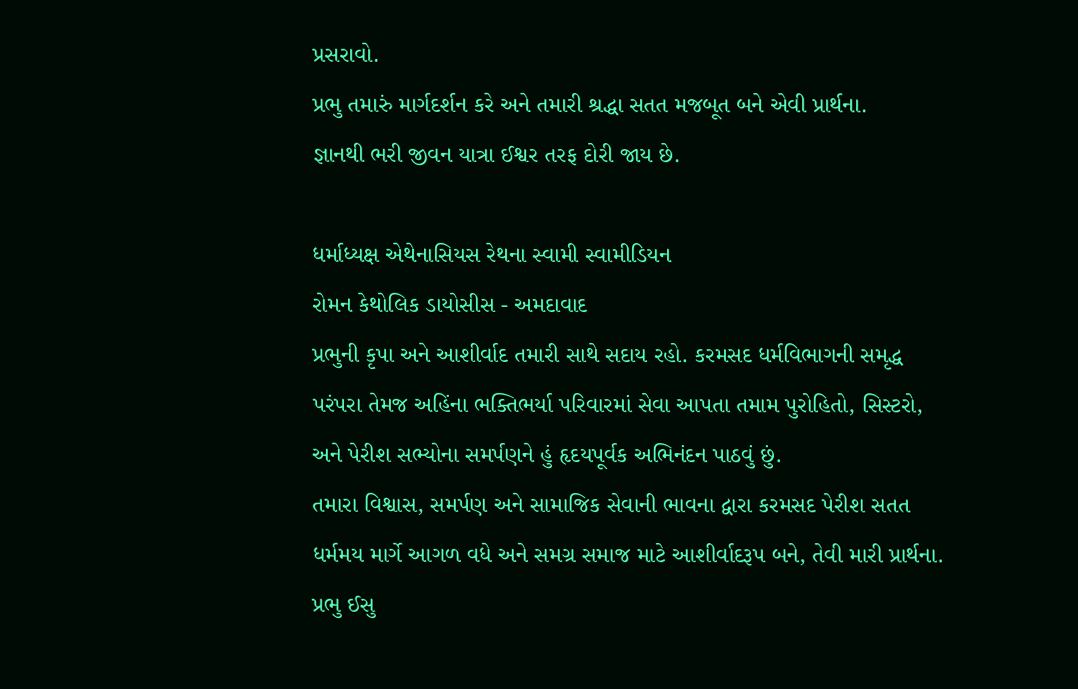પ્રસરાવો.
પ્રભુ તમારું માર્ગદર્શન કરે અને તમારી શ્રદ્ધા સતત મજબૂત બને એવી પ્રાર્થના.
જ્ઞાનથી ભરી જીવન યાત્રા ઈશ્વર તરફ દોરી જાય છે.

ધર્માધ્યક્ષ એથેનાસિયસ રેથના સ્વામી સ્વામીડિયન
રોમન કેથોલિક ડાયોસીસ - અમદાવાદ
પ્રભુની કૃપા અને આશીર્વાદ તમારી સાથે સદાય રહો. કરમસદ ધર્મવિભાગની સમૃદ્ધ પરંપરા તેમજ અહિંના ભક્તિભર્યા પરિવારમાં સેવા આપતા તમામ પુરોહિતો, સિસ્ટરો, અને પેરીશ સભ્યોના સમર્પણને હું હૃદયપૂર્વક અભિનંદન પાઠવું છું.
તમારા વિશ્વાસ, સમર્પણ અને સામાજિક સેવાની ભાવના દ્વારા કરમસદ પેરીશ સતત ધર્મમય માર્ગે આગળ વધે અને સમગ્ર સમાજ માટે આશીર્વાદરૂપ બને, તેવી મારી પ્રાર્થના.
પ્રભુ ઈસુ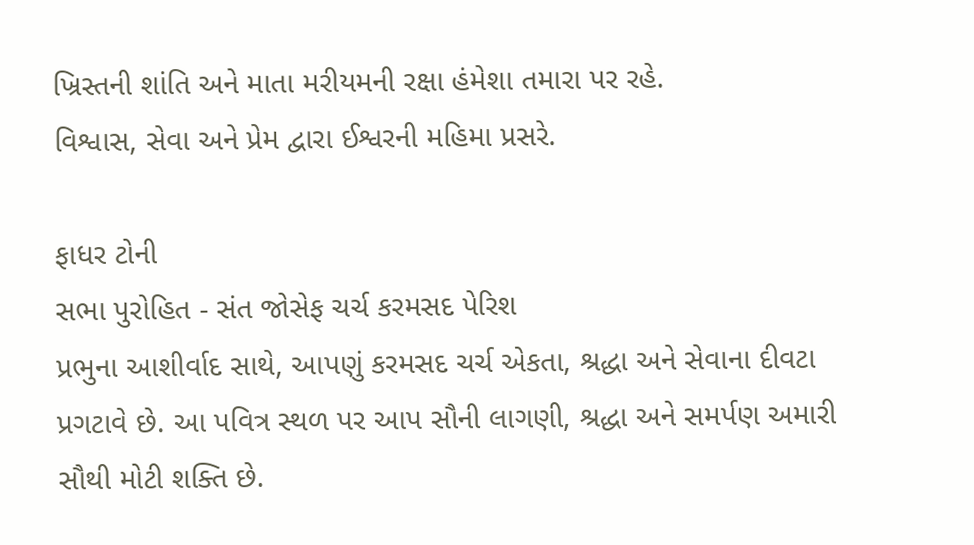ખ્રિસ્તની શાંતિ અને માતા મરીયમની રક્ષા હંમેશા તમારા પર રહે.
વિશ્વાસ, સેવા અને પ્રેમ દ્વારા ઈશ્વરની મહિમા પ્રસરે.

ફાધર ટોની
સભા પુરોહિત - સંત જોસેફ ચર્ચ કરમસદ પેરિશ
પ્રભુના આશીર્વાદ સાથે, આપણું કરમસદ ચર્ચ એકતા, શ્રદ્ધા અને સેવાના દીવટા પ્રગટાવે છે. આ પવિત્ર સ્થળ પર આપ સૌની લાગણી, શ્રદ્ધા અને સમર્પણ અમારી સૌથી મોટી શક્તિ છે.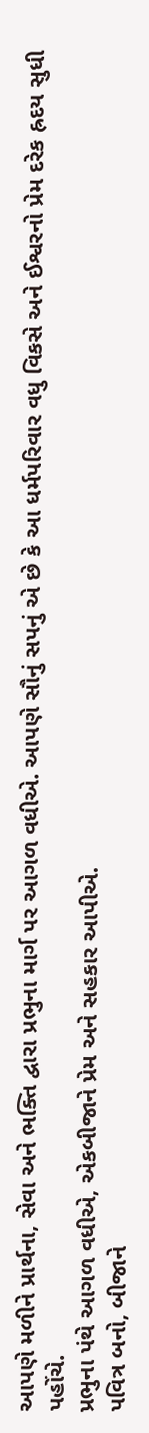આપણે મળીને પ્રાર્થના, સેવા અને ભક્તિ દ્વારા પ્રભુના માર્ગ પર આગળ વધીએ. આપણે સૌનું સપનું એ છે કે આ ધર્મપરિવાર વધુ વિકસે અને ઈશ્વરનો પ્રેમ દરેક હ્રદય સુધી પહોંચે.
પ્રભુના પંથે આગળ વધીએ, એકબીજાને પ્રેમ અને સહકાર આપીએ.
પવિત્ર બનો, બીજાને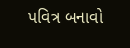પવિત્ર બનાવો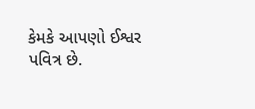કેમકે આપણો ઈશ્વર પવિત્ર છે.